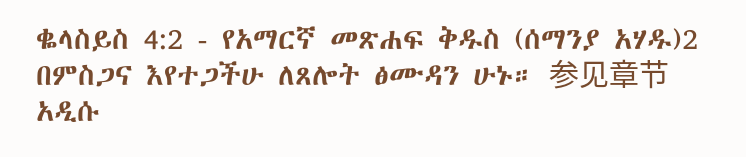ቈላስይስ 4:2 - የአማርኛ መጽሐፍ ቅዱስ (ሰማንያ አሃዱ)2 በምስጋና እየተጋችሁ ለጸሎት ፅሙዳን ሁኑ። 参见章节አዲሱ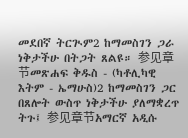መደበኛ ትርጒም2 ከማመስገን ጋራ ነቅታችሁ በትጋት ጸልዩ። 参见章节መጽሐፍ ቅዱስ - (ካቶሊካዊ እትም - ኤማሁስ)2 ከማመስገን ጋር በጸሎት ውስጥ ነቅታችሁ ያለማቋረጥ ትጉ፤ 参见章节አማርኛ አዲሱ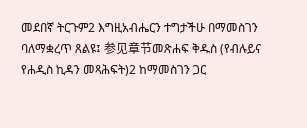መደበኛ ትርጉም2 እግዚአብሔርን ተግታችሁ በማመስገን ባለማቋረጥ ጸልዩ፤ 参见章节መጽሐፍ ቅዱስ (የብሉይና የሐዲስ ኪዳን መጻሕፍት)2 ከማመስገን ጋር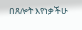በጸሎት እየነቃችሁ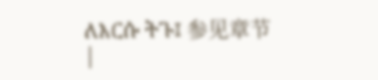ለእርሱ ትጉ፤ 参见章节 |